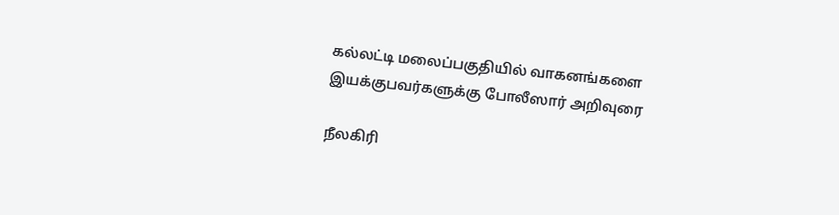கல்லட்டி மலைப்பகுதியில் வாகனங்களை இயக்குபவர்களுக்கு போலீஸார் அறிவுரை

நீலகிரி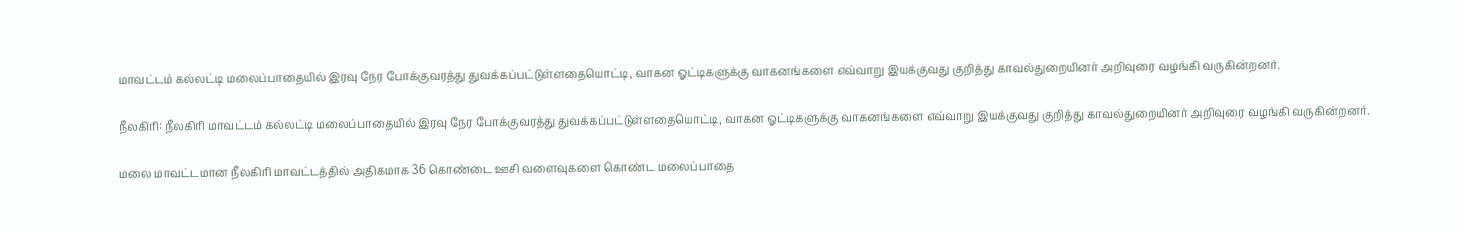மாவட்டம் கல்லட்டி மலைப்பாதையில் இரவு நேர போக்குவரத்து துவக்கப்பட்டுள்ளதையொட்டி, வாகன ஓட்டிகளுக்கு வாகனங்களை எவ்வாறு இயக்குவது குறித்து காவல்துறையினர் அறிவுரை வழங்கி வருகின்றனர்.

நீலகிரி: நீலகிரி மாவட்டம் கல்லட்டி மலைப்பாதையில் இரவு நேர போக்குவரத்து துவக்கப்பட்டுள்ளதையொட்டி, வாகன ஓட்டிகளுக்கு வாகனங்களை எவ்வாறு இயக்குவது குறித்து காவல்துறையினர் அறிவுரை வழங்கி வருகின்றனர்.

மலை மாவட்டமான நீலகிரி மாவட்டத்தில் அதிகமாக 36 கொண்டை ஊசி வளைவுகளை கொண்ட மலைப்பாதை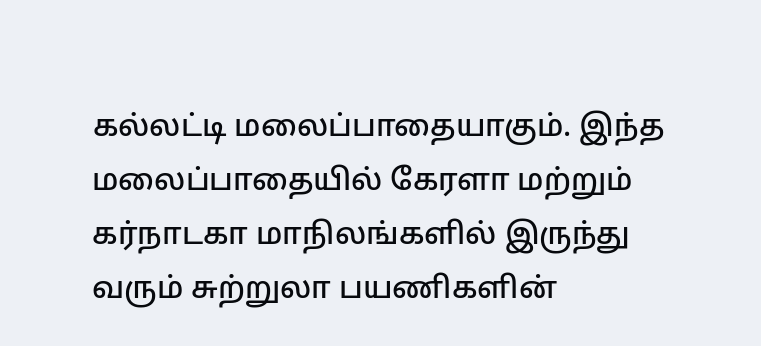கல்லட்டி மலைப்பாதையாகும். இந்த மலைப்பாதையில் கேரளா மற்றும் கர்நாடகா மாநிலங்களில் இருந்து வரும் சுற்றுலா பயணிகளின்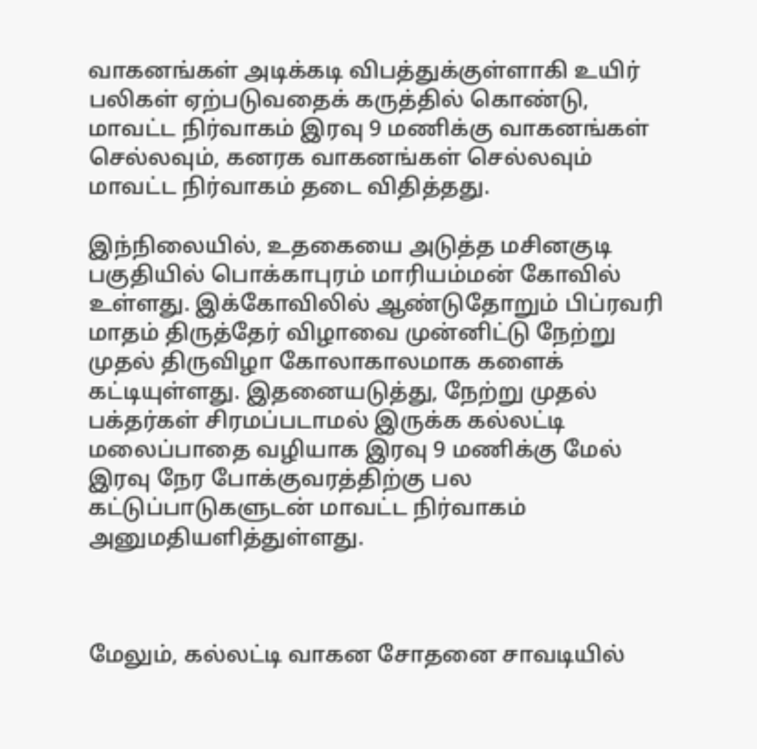வாகனங்கள் அடிக்கடி விபத்துக்குள்ளாகி உயிர் பலிகள் ஏற்படுவதைக் கருத்தில் கொண்டு, மாவட்ட நிர்வாகம் இரவு 9 மணிக்கு வாகனங்கள் செல்லவும், கனரக வாகனங்கள் செல்லவும் மாவட்ட நிர்வாகம் தடை விதித்தது.

இந்நிலையில், உதகையை அடுத்த மசினகுடி பகுதியில் பொக்காபுரம் மாரியம்மன் கோவில் உள்ளது. இக்கோவிலில் ஆண்டுதோறும் பிப்ரவரி மாதம் திருத்தேர் விழாவை முன்னிட்டு நேற்று முதல் திருவிழா கோலாகாலமாக களைக் கட்டியுள்ளது. இதனையடுத்து, நேற்று முதல் பக்தர்கள் சிரமப்படாமல் இருக்க கல்லட்டி மலைப்பாதை வழியாக இரவு 9 மணிக்கு மேல் இரவு நேர போக்குவரத்திற்கு பல கட்டுப்பாடுகளுடன் மாவட்ட நிர்வாகம் அனுமதியளித்துள்ளது.



மேலும், கல்லட்டி வாகன சோதனை சாவடியில்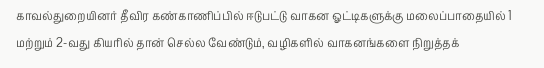காவல்துறையினர் தீவிர கண்காணிப்பில் ஈடுபட்டு வாகன ஓட்டிகளுக்கு மலைப்பாதையில் 1 மற்றும் 2-வது கியரில் தான் செல்ல வேண்டும், வழிகளில் வாகனங்களை நிறுத்தக்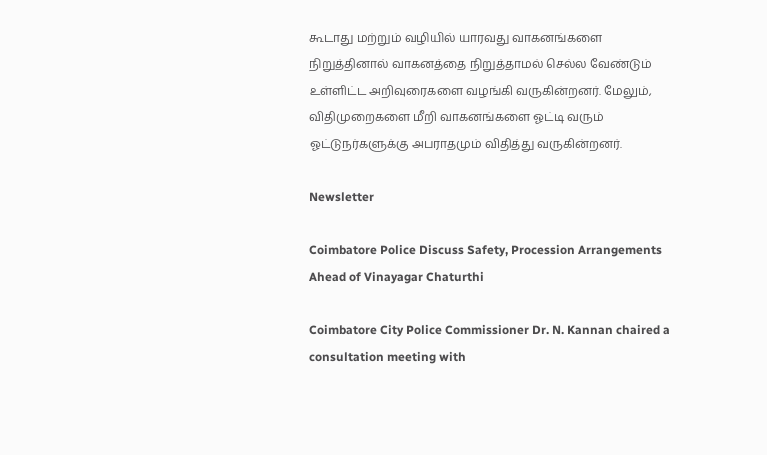கூடாது மற்றும் வழியில் யாரவது வாகனங்களை நிறுத்தினால் வாகனத்தை நிறுத்தாமல் செல்ல வேண்டும் உள்ளிட்ட அறிவுரைகளை வழங்கி வருகின்றனர். மேலும், விதிமுறைகளை மீறி வாகனங்களை ஓட்டி வரும் ஓட்டுநர்களுக்கு அபராதமும் விதித்து வருகின்றனர்.

Newsletter

Coimbatore Police Discuss Safety, Procession Arrangements Ahead of Vinayagar Chaturthi

Coimbatore City Police Commissioner Dr. N. Kannan chaired a consultation meeting with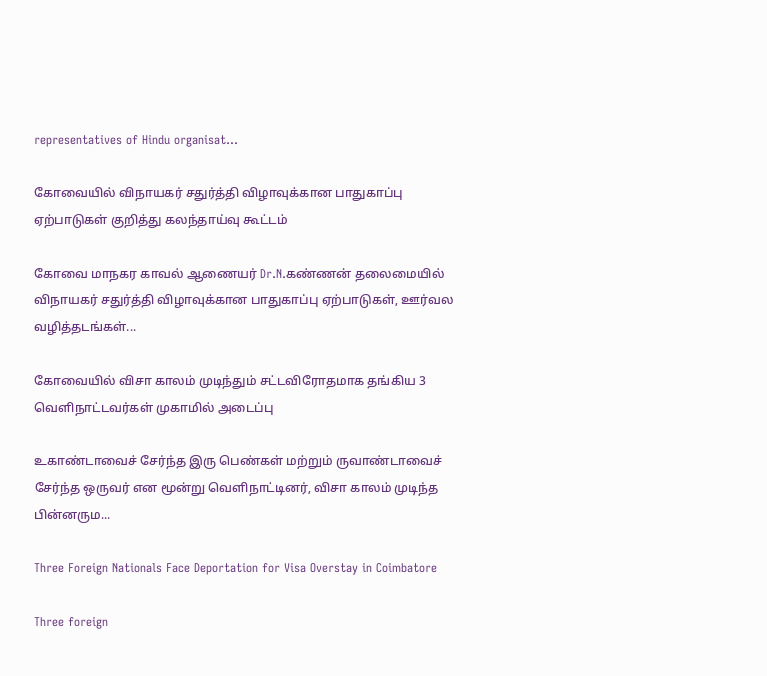representatives of Hindu organisat...

கோவையில் விநாயகர் சதுர்த்தி விழாவுக்கான பாதுகாப்பு ஏற்பாடுகள் குறித்து கலந்தாய்வு கூட்டம்

கோவை மாநகர காவல் ஆணையர் Dr.N.கண்ணன் தலைமையில் விநாயகர் சதுர்த்தி விழாவுக்கான பாதுகாப்பு ஏற்பாடுகள், ஊர்வல வழித்தடங்கள்...

கோவையில் விசா காலம் முடிந்தும் சட்டவிரோதமாக தங்கிய 3 வெளிநாட்டவர்கள் முகாமில் அடைப்பு

உகாண்டாவைச் சேர்ந்த இரு பெண்கள் மற்றும் ருவாண்டாவைச் சேர்ந்த ஒருவர் என மூன்று வெளிநாட்டினர், விசா காலம் முடிந்த பின்னரும...

Three Foreign Nationals Face Deportation for Visa Overstay in Coimbatore

Three foreign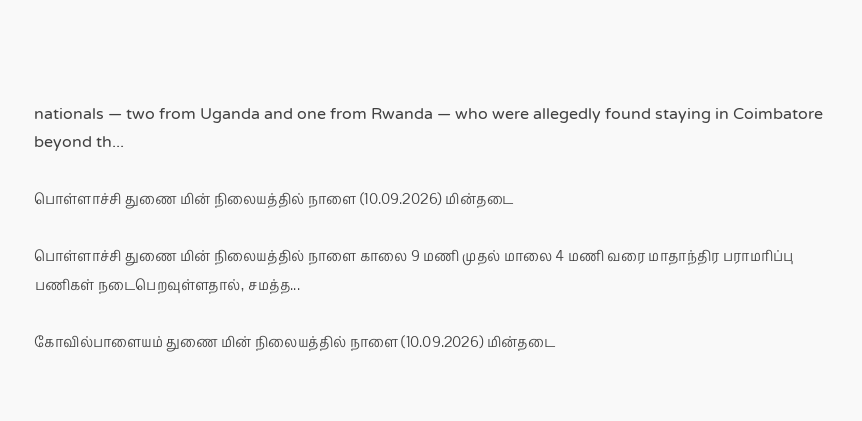nationals — two from Uganda and one from Rwanda — who were allegedly found staying in Coimbatore beyond th...

பொள்ளாச்சி துணை மின் நிலையத்தில் நாளை (10.09.2026) மின்தடை

பொள்ளாச்சி துணை மின் நிலையத்தில் நாளை காலை 9 மணி முதல் மாலை 4 மணி வரை மாதாந்திர பராமரிப்பு பணிகள் நடைபெறவுள்ளதால், சமத்த...

கோவில்பாளையம் துணை மின் நிலையத்தில் நாளை (10.09.2026) மின்தடை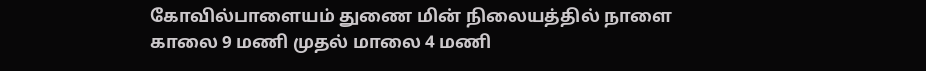கோவில்பாளையம் துணை மின் நிலையத்தில் நாளை காலை 9 மணி முதல் மாலை 4 மணி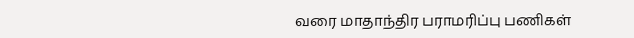வரை மாதாந்திர பராமரிப்பு பணிகள்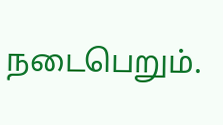நடைபெறும்.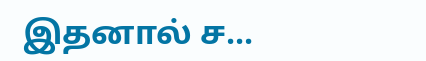இதனால் ச...